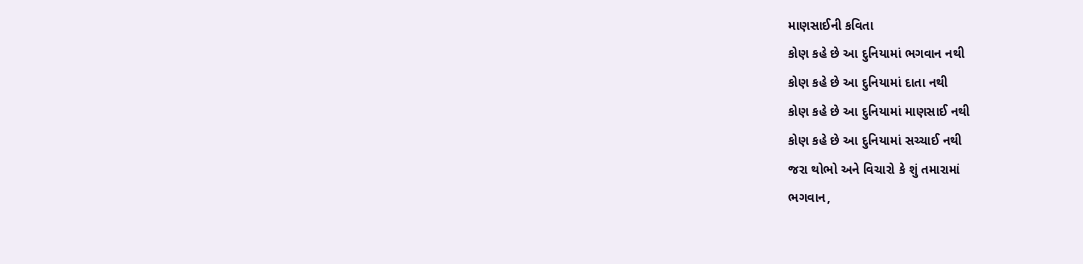માણસાઈની કવિતા
કોણ કહે છે આ દુનિયામાં ભગવાન નથી
કોણ કહે છે આ દુનિયામાં દાતા નથી
કોણ કહે છે આ દુનિયામાં માણસાઈ નથી
કોણ કહે છે આ દુનિયામાં સચ્ચાઈ નથી
જરા થોભો અને વિચારો કે શું તમારામાં
ભગવાન,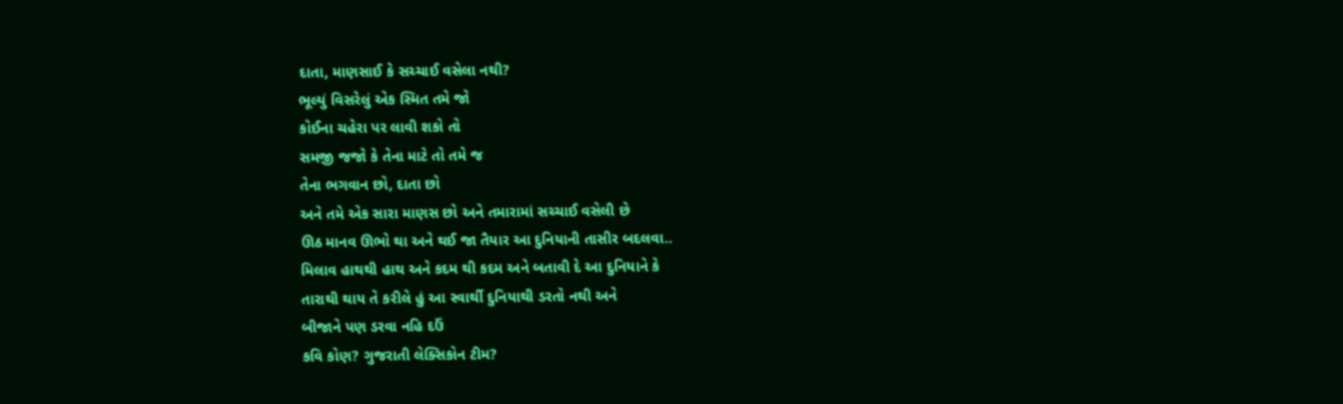દાતા, માણસાઈ કે સચ્ચાઈ વસેલા નથી?
ભૂલ્યું વિસરેલું એક સ્મિત તમે જો
કોઈના ચહેરા પર લાવી શકો તો
સમજી જજો કે તેના માટે તો તમે જ
તેના ભગવાન છો, દાતા છો
અને તમે એક સારા માણસ છો અને તમારામાં સચ્ચાઈ વસેલી છે
ઊઠ માનવ ઊભો થા અને થઈ જા તૈયાર આ દુનિયાની તાસીર બદલવા..
મિલાવ હાથથી હાથ અને કદમ થી કદમ અને બતાવી દે આ દુનિયાને કે
તારાથી થાય તે કરીલે હું આ સ્વાર્થી દુનિયાથી ડરતો નથી અને
બીજાને પણ ડરવા નહિ દઉં
કવિ કોણ? ગુજરાતી લેક્સિકોન ટીમ?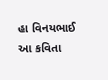હા વિનયભાઈ આ કવિતા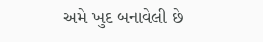અમે ખુદ બનાવેલી છે